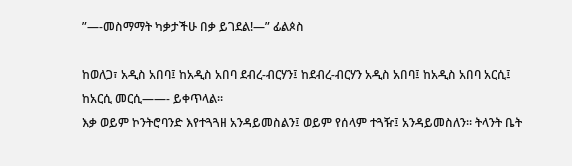”—-መስማማት ካቃታችሁ በቃ ይገደል!—” ፊልጶስ

ከወለጋ፣ አዲስ አበባ፤ ከአዲስ አበባ ደብረ-ብርሃን፤ ከደብረ-ብርሃን አዲስ አበባ፤ ከአዲስ አበባ አርሲ፤ ከአርሲ መርሲ——- ይቀጥላል።
እቃ ወይም ኮንትሮባንድ እየተጓጓዘ አንዳይመስልን፤ ወይም የሰላም ተጓዥ፤ አንዳይመስለን። ትላንት ቤት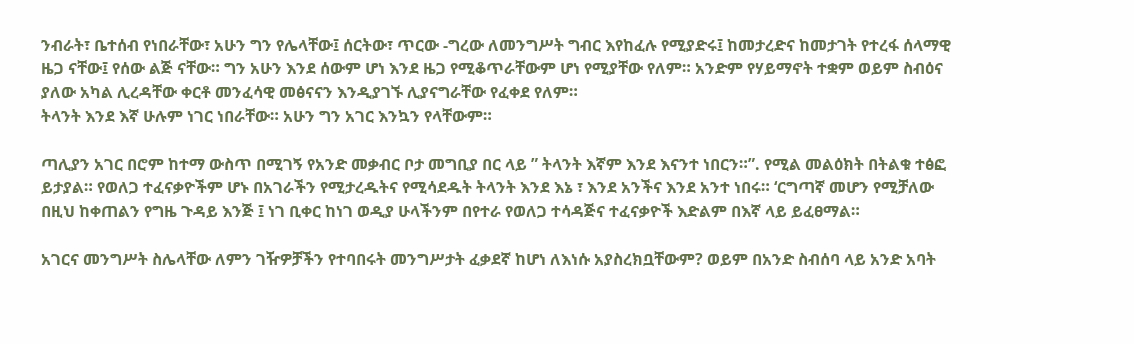ንብራት፣ ቤተሰብ የነበራቸው፣ አሁን ግን የሌላቸው፤ ሰርትው፣ ጥርው -ግረው ለመንግሥት ግብር እየከፈሉ የሚያድሩ፤ ከመታረድና ከመታገት የተረፋ ሰላማዊ ዜጋ ናቸው፤ የሰው ልጅ ናቸው። ግን አሁን እንደ ሰውም ሆነ እንደ ዜጋ የሚቆጥራቸውም ሆነ የሚያቸው የለም። አንድም የሃይማኖት ተቋም ወይም ስብዕና ያለው አካል ሊረዳቸው ቀርቶ መንፈሳዊ መፅናናን እንዲያገኙ ሊያናግራቸው የፈቀደ የለም።
ትላንት እንደ እኛ ሁሉም ነገር ነበራቸው። አሁን ግን አገር እንኳን የላቸውም።

ጣሊያን አገር በሮም ከተማ ውስጥ በሚገኝ የአንድ መቃብር ቦታ መግቢያ በር ላይ ” ትላንት እኛም እንደ እናንተ ነበርን።”. የሚል መልዕክት በትልቁ ተፅፎ ይታያል። የወለጋ ተፈናቃዮችም ሆኑ በአገራችን የሚታረዱትና የሚሳደዱት ትላንት እንደ እኔ ፣ እንደ አንችና እንደ አንተ ነበሩ። ‘ርግጣኛ መሆን የሚቻለው በዚህ ከቀጠልን የግዜ ጉዳይ እንጅ ፤ ነገ ቢቀር ከነገ ወዲያ ሁላችንም በየተራ የወለጋ ተሳዳጅና ተፈናቃዮች እድልም በእኛ ላይ ይፈፀማል።

አገርና መንግሥት ስሌላቸው ለምን ገዥዎቻችን የተባበሩት መንግሥታት ፈቃደኛ ከሆነ ለእነሱ አያስረክቧቸውም? ወይም በአንድ ስብሰባ ላይ አንድ አባት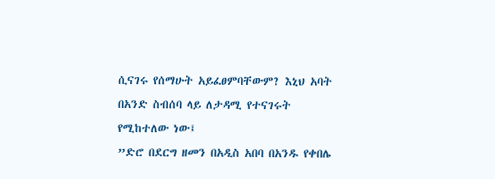ሲናገሩ የሰማሁት አይፈፀምባቸውም? እኒህ አባት በአንድ ስብሰባ ላይ ለታዳሚ የተናገሩት የሚከተለው ነው፤
”ድሮ በደርግ ዘመን በአዲስ አበባ በአንዱ የቀበሌ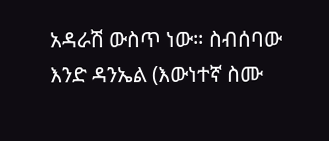አዳራሽ ውስጥ ነው። ስብሰባው እንድ ዳንኤል (እውነተኛ ስሙ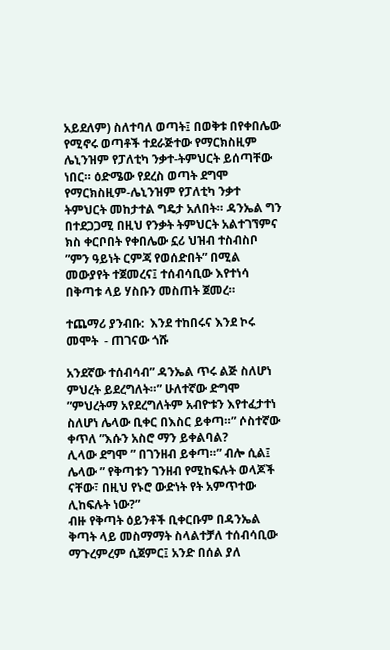አይደለም) ስለተባለ ወጣት፤ በወቅቱ በየቀበሌው የሚኖሩ ወጣቶች ተደራጅተው የማርክስዚም ሌኒንዝም የፓለቲካ ንቃተ-ትምህርት ይሰጣቸው ነበር። ዕድሜው የደረስ ወጣት ደግሞ የማርክስዚም-ሌኒንዝም የፓለቲካ ንቃተ ትምህርት መከታተል ግዴታ አለበት። ዳንኤል ግን በተደጋጋሚ በዚህ የንቃት ትምህርት አልተገኘምና ክስ ቀርቦበት የቀበሌው ኗሪ ህዝብ ተስብስቦ ”ምን ዓይነት ርምጃ የወሰድበት” በሚል መውያየት ተጀመረና፤ ተሰብሳቢው እየተነሳ በቅጣቱ ላይ ሃስቡን መስጠት ጀመረ።

ተጨማሪ ያንብቡ:  እንደ ተከበሩና እንደ ኮሩ መሞት  - ጠገናው ጎሹ

አንደኛው ተሰብሳብ” ዳንኤል ጥሩ ልጅ ስለሆነ ምህረት ይደረግለት።” ሁለተኛው ድግሞ ”ምህረትማ አየደረግለትም አብዮቱን እየተፈታተነ ስለሆነ ሌላው ቢቀር በእስር ይቀጣ።” ሶስተኛው ቀጥለ ”እሱን አስሮ ማን ይቀልባል?
ሊላው ደግሞ ” በገንዘብ ይቀጣ።” ብሎ ሲል፤ ሌላው ” የቅጣቱን ገንዘብ የሚከፍሉት ወላጆች ናቸው፣ በዚህ የኑሮ ውድነት የት አምጥተው ሊከፍሉት ነው?”
ብዙ የቅጣት ዕይንቶች ቢቀርቡም በዳንኤል ቅጣት ላይ መስማማት ስላልተቻለ ተሰብሳቢው ማጉረምረም ሲጀምር፤ አንድ በሰል ያለ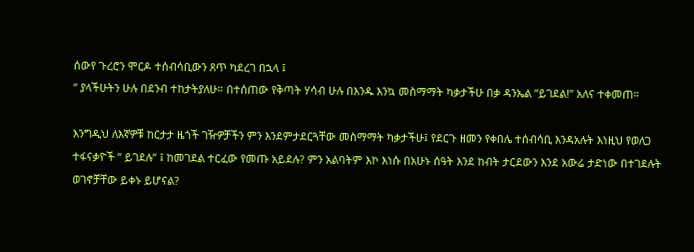ሰውየ ጉረሮን ሞርዶ ተሰብሳቢውን ጸጥ ካደረገ በኋላ ፤
” ያላችሁትን ሁሉ በደንብ ተከታትያለሁ። በተሰጠው የቅጣት ሃሳብ ሁሉ በእንዱ እንኳ መስማማት ካቃታችሁ በቃ ዳንኤል ”ይገደል!” አለና ተቀመጠ።

እንግዲህ ለእኛዎቹ ከርታታ ዜጎች ገዥዎቻችን ምን እንደምታደርጓቸው መስማማት ካቃታችሁ፤ የደርጉ ዘመን የቀበሌ ተሰብሳቢ እንዳአሉት እነዚህ የወለጋ ተፋናቃዮች ” ይገደሉ” ፤ ከመገደል ተርፈው የመጡ አይደሉ? ምን አልባትም እኮ እነሱ በአሁኑ ሰዓት እንደ ከብት ታርደውን እንደ አውሬ ታድነው በተገደሉት ወገኖቻቸው ይቀኑ ይሆናል?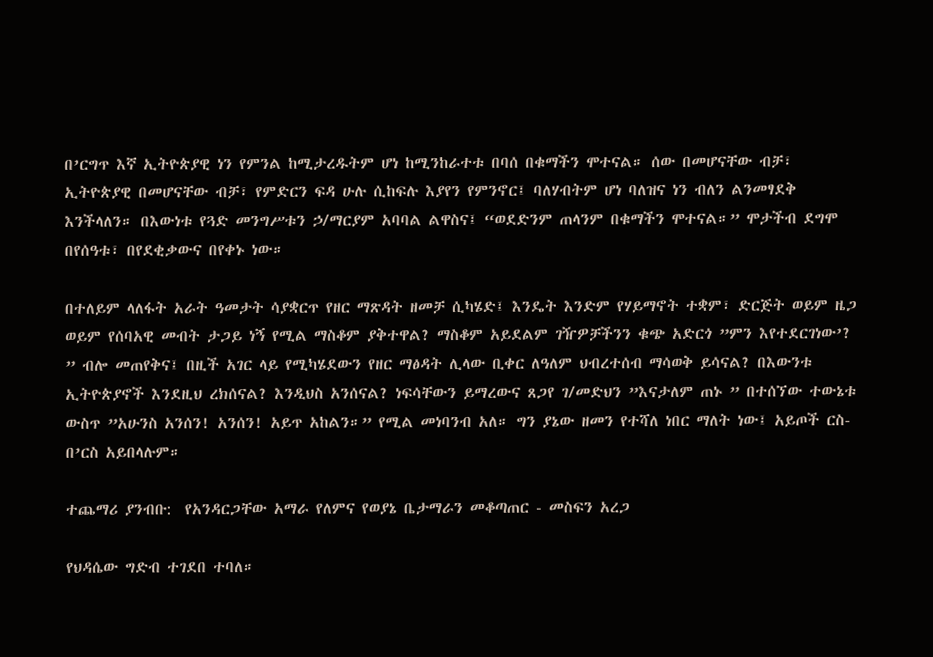በ’ርግጥ እኛ ኢትዮጵያዊ ነን የምንል ከሚታረዱትም ሆነ ከሚንከራተቱ በባሰ በቁማችን ሞተናል። ሰው በመሆናቸው ብቻ፣ ኢትዮጵያዊ በመሆናቸው ብቻ፣ የምድርን ፍዳ ሁሉ ሲከፍሉ እያየን የምንኖር፤ ባለሃብትም ሆነ ባለዝና ነን ብለን ልንመፃደቅ እንችላለን። በእውነቱ የጓድ መንግሥቱን ኃ/ማርያም አባባል ልዋስና፤ “ወደድንም ጠላንም በቁማችን ሞተናል።” ሞታችብ ደግሞ በየሰዓቱ፣ በየደቂቃውና በየቀኑ ነው።

በተለይም ላለፋት አራት ዓመታት ሳያቋርጥ የዘር ማጽዳት ዘመቻ ሲካሄድ፤ እንዴት እንድም የሃይማኖት ተቋም፣ ድርጅት ወይም ዜጋ ወይም የሰባአዊ መብት ታጋይ ነኝ የሚል ማስቆም ያቅተዋል? ማስቆም አይደልም ገዥዎቻችንን ቁጭ አድርጎ ”ምን እየተደርገነው’? ” ብሎ መጠየቅና፤ በዚች አገር ላይ የሚካሄደውን የዘር ማፅዳት ሊላው ቢቀር ለዓለም ህብረተሰብ ማሳወቅ ይሳናል? በእውንቱ ኢትዮጵያኖች እንደዚህ ረክሰናል? እንዲህስ አንሰናል? ነፍሳቸውን ይማረውና ጸጋየ ገ/መድህን ”እናታለም ጠኑ ” በተሰኘው ተውኔቱ ውስጥ ”አሁንስ አንሰን! አንሰን! አይጥ አከልን።” የሚል መነባንብ አለ። ግን ያኔው ዘመን የተሻለ ነበር ማለት ነው፤ አይጦች ርስ-በ’ርስ አይበላሉም።

ተጨማሪ ያንብቡ:  የአንዳርጋቸው አማራ የለምና የወያኔ ቤታማራን መቆጣጠር - መስፍን አረጋ

የህዳሴው ግድብ ተገደበ ተባለ።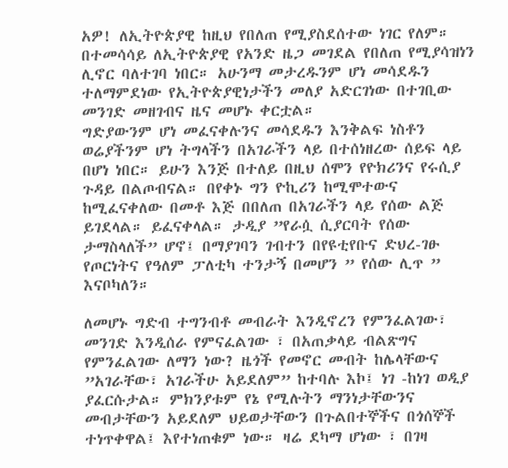አዎ! ለኢትዮጵያዊ ከዚህ የበለጠ የሚያስደሰተው ነገር የለም። በተመሳሳይ ለኢትዮጵያዊ የአንድ ዜጋ መገደል የበለጠ የሚያሳዝነን ሊኖር ባለተገባ ነበር። አሁንማ መታረዱንም ሆነ መሳደዱን ተለማምደነው የኢትዮጵያዊነታችን መለያ አድርገነው በተገቢው መንገድ መዘገብና ዜና መሆኑ ቀርቷል።
ግድያውንም ሆነ መፈናቀሉንና መሳደዱን እንቅልፍ ነስቶን ወሬያችንም ሆነ ትግላችን በአገራችን ላይ በተሰነዘረው ሰይፍ ላይ በሆነ ነበር። ይሁን እንጅ በተለይ በዚህ ሰሞን የዮክሪንና የሩሲያ ጉዳይ በልጦብናል። በየቀኑ ግን ዮኪሪን ከሚሞተውና ከሚፈናቀለው በመቶ እጅ በበለጠ በአገራችን ላይ የሰው ልጅ ይገደላል። ይፈናቀላል። ታዲያ ”የራሷ ሲያርባት የሰው ታማስላለች” ሆኖ፤ በማያገባን ገብተን በየዩቲየቡና ድህረ-ገፁ የጦርነትና የዓለም ፓለቲካ ተንታኝ በመሆን ” የሰው ሊጥ ” እናቦካለን።

ለመሆኑ ግድብ ተግንብቶ መብራት እንዲኖረን የምንፈልገው፣ መንገድ እንዲሰራ የምናፈልገው ፣ በአጠቃላይ ብልጽግና የምንፈልገው ለማን ነው? ዜጎች የመኖር መብት ከሌላቸውና ”አገራቸው፣ አገራችሁ አይደለም” ከተባሉ እኮ፤ ነገ -ከነገ ወዲያ ያፈርሱታል። ምክንያቱም የኔ የሚሉትን ማንነታቸውንና መብታቸውን አይደለም ህይወታቸውን በጉልበተኞችና በጎሰኞች ተነጥቀዋል፤ እየተነጠቁም ነው። ዛሬ ደካማ ሆነው ፣ በገዛ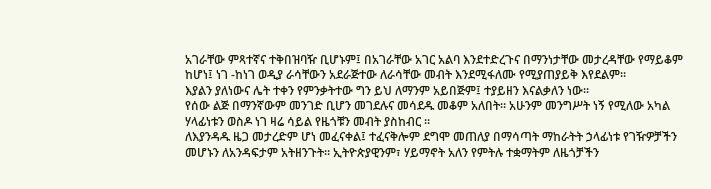አገራቸው ምጻተኛና ተቅበዝባዥ ቢሆኑም፤ በአገራቸው አገር አልባ እንደተድረጉና በማንነታቸው መታረዳቸው የማይቆም ከሆነ፤ ነገ -ከነገ ወዲያ ራሳቸውን አደራጅተው ለራሳቸው መብት እንደሚፋለሙ የሚያጠያይቅ እየደልም።
እያልን ያለነውና ሌት ተቀን የምንቃትተው ግን ይህ ለማንም አይበጅም፤ ተያይዘን እናልቃለን ነው።
የሰው ልጅ በማንኛውም መንገድ ቢሆን መገደሉና መሳደዱ መቆም አለበት። አሁንም መንግሥት ነኝ የሚለው አካል ሃላፊነቱን ወስዶ ነገ ዛሬ ሳይል የዜጎቹን መብት ያስከብር ።
ለእያንዳዱ ዜጋ መታረድም ሆነ መፈናቀል፤ ተፈናቅሎም ደግሞ መጠለያ በማሳጣት ማከራትት ኃላፊነቱ የገዥዎቻችን መሆኑን ለአንዳፍታም አትዘንጉት። ኢትዮጵያዊንም፣ ሃይማኖት አለን የምትሉ ተቋማትም ለዜጎቻችን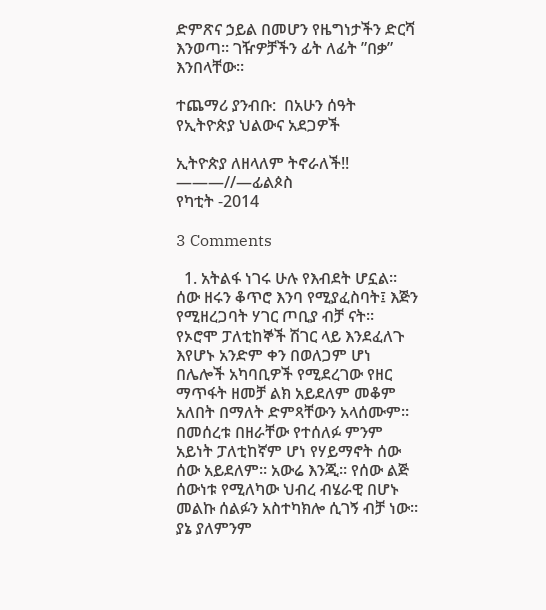ድምጽና ኃይል በመሆን የዜግነታችን ድርሻ እንወጣ። ገዥዎቻችን ፊት ለፊት ”በቃ” እንበላቸው።

ተጨማሪ ያንብቡ:  በአሁን ሰዓት የኢትዮጵያ ህልውና አደጋዎች

ኢትዮጵያ ለዘላለም ትኖራለች!!
———//—ፊልጶስ
የካቲት -2014

3 Comments

  1. አትልፋ ነገሩ ሁሉ የእብደት ሆኗል። ሰው ዘሩን ቆጥሮ እንባ የሚያፈስባት፤ እጅን የሚዘረጋባት ሃገር ጦቢያ ብቻ ናት። የኦሮሞ ፓለቲከኞች ሽገር ላይ እንደፈለጉ እየሆኑ አንድም ቀን በወለጋም ሆነ በሌሎች አካባቢዎች የሚደረገው የዘር ማጥፋት ዘመቻ ልክ አይደለም መቆም አለበት በማለት ድምጻቸውን አላሰሙም። በመሰረቱ በዘራቸው የተሰለፉ ምንም አይነት ፓለቲከኛም ሆነ የሃይማኖት ሰው ሰው አይደለም። አውሬ እንጂ። የሰው ልጅ ሰውነቱ የሚለካው ህብረ ብሄራዊ በሆኑ መልኩ ሰልፉን አስተካክሎ ሲገኝ ብቻ ነው። ያኔ ያለምንም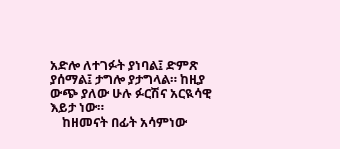አድሎ ለተገፉት ያነባል፤ ድምጽ ያሰማል፤ ታግሎ ያታግላል። ከዚያ ውጭ ያለው ሁሉ ፉርሽና አርዪሳዊ እይታ ነው።
    ከዘመናት በፊት አሳምነው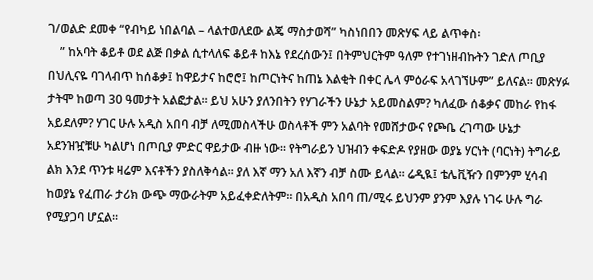ገ/ወልድ ደመቀ “የብካይ ነበልባል – ላልተወለደው ልጄ ማስታወሻ” ካስነበበን መጽሃፍ ላይ ልጥቀስ፡
    ” ከአባት ቆይቶ ወደ ልጅ በቃል ሲተላለፍ ቆይቶ ከእኔ የደረሰውን፤ በትምህርትም ዓለም የተገነዘብኩትን ገድለ ጦቢያ በህሊናዬ ባገላብጥ ከሰቆቃ፤ ከዋይታና ከሮሮ፤ ከጦርነትና ከጠኔ እልቂት በቀር ሌላ ምዕራፍ አላገኘሁም” ይለናል። መጽሃፉ ታትሞ ከወጣ 30 ዓመታት አልፎታል። ይህ አሁን ያለንበትን የሃገራችን ሁኔታ አይመስልም? ካለፈው ሰቆቃና መከራ የከፋ አይደለም? ሃገር ሁሉ አዲስ አበባ ብቻ ለሚመስላችሁ ወስላቶች ምን አልባት የመሸታውና የጮቤ ረገጣው ሁኔታ አደንዝዧቹሁ ካልሆነ በጦቢያ ምድር ዋይታው ብዙ ነው። የትግራይን ህዝብን ቀፍድዶ የያዘው ወያኔ ሃርነት (ባርነት) ትግራይ ልክ እንደ ጥንቱ ዛሬም እናቶችን ያስለቅሳል። ያለ እኛ ማን አለ እኛን ብቻ ስሙ ይላል። ሬዲዪ፤ ቴሌቪዥን በምንም ሂሳብ ከወያኔ የፈጠራ ታሪክ ውጭ ማውራትም አይፈቀድለትም። በአዲስ አበባ ጠ/ሚሩ ይህንም ያንም እያሉ ነገሩ ሁሉ ግራ የሚያጋባ ሆኗል።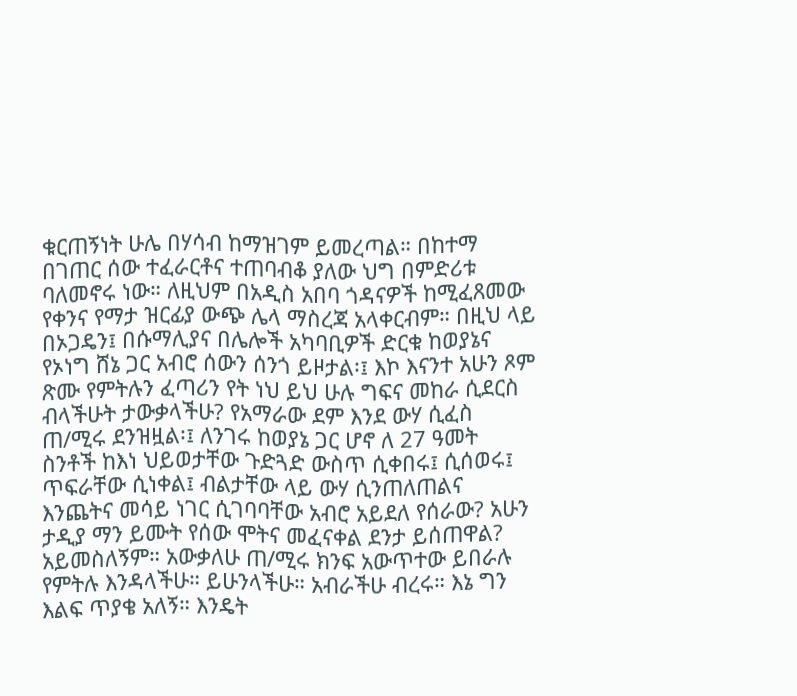ቁርጠኝነት ሁሌ በሃሳብ ከማዝገም ይመረጣል። በከተማ በገጠር ሰው ተፈራርቶና ተጠባብቆ ያለው ህግ በምድሪቱ ባለመኖሩ ነው። ለዚህም በአዲስ አበባ ጎዳናዎች ከሚፈጸመው የቀንና የማታ ዝርፊያ ውጭ ሌላ ማስረጃ አላቀርብም። በዚህ ላይ በኦጋዴን፤ በሱማሊያና በሌሎች አካባቢዎች ድርቁ ከወያኔና የኦነግ ሸኔ ጋር አብሮ ሰውን ሰንጎ ይዞታል፡፤ እኮ እናንተ አሁን ጾም ጽሙ የምትሉን ፈጣሪን የት ነህ ይህ ሁሉ ግፍና መከራ ሲደርስ ብላችሁት ታውቃላችሁ? የአማራው ደም እንደ ውሃ ሲፈስ ጠ/ሚሩ ደንዝዟል፡፤ ለንገሩ ከወያኔ ጋር ሆኖ ለ 27 ዓመት ስንቶች ከእነ ህይወታቸው ጉድጓድ ውስጥ ሲቀበሩ፤ ሲሰወሩ፤ ጥፍራቸው ሲነቀል፤ ብልታቸው ላይ ውሃ ሲንጠለጠልና እንጨትና መሳይ ነገር ሲገባባቸው አብሮ አይደለ የሰራው? አሁን ታዲያ ማን ይሙት የሰው ሞትና መፈናቀል ደንታ ይሰጠዋል? አይመስለኝም። አውቃለሁ ጠ/ሚሩ ክንፍ አውጥተው ይበራሉ የምትሉ እንዳላችሁ። ይሁንላችሁ። አብራችሁ ብረሩ። እኔ ግን እልፍ ጥያቄ አለኝ። እንዴት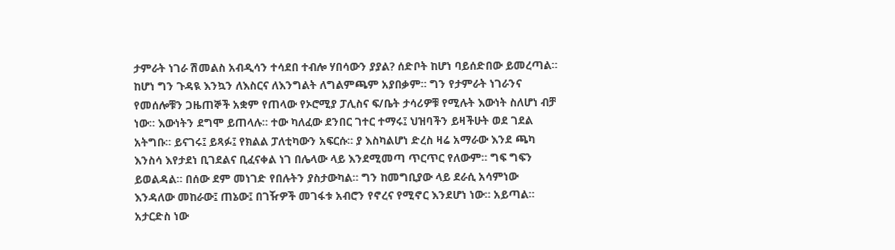ታምራት ነገራ ሽመልስ አብዲሳን ተሳደበ ተብሎ ሃበሳውን ያያል? ሰድቦት ከሆነ ባይሰድበው ይመረጣል። ከሆነ ግን ጉዳዪ እንኳን ለእስርና ለእንግልት ለግልምጫም አያበቃም። ግን የታምራት ነገራንና የመሰሎቹን ጋዜጠኞች አቋም የጠላው የኦሮሚያ ፓሊስና ፍ/ቤት ታሳሪዎቹ የሚሉት እውነት ስለሆነ ብቻ ነው። እውነትን ደግሞ ይጠላሉ። ተው ካለፈው ደንበር ገተር ተማሩ፤ ህዝባችን ይዛችሁት ወደ ገደል አትግቡ። ይናገሩ፤ ይጻፉ፤ የክልል ፓለቲካውን አፍርሱ። ያ እስካልሆነ ድረስ ዛሬ አማራው እንደ ጫካ እንስሳ እየታደነ ቢገደልና ቢፈናቀል ነገ በሌላው ላይ እንደሚመጣ ጥርጥር የለውም። ግፍ ግፍን ይወልዳል። በሰው ደም መነገድ የበሉትን ያስታውካል። ግን ከመግቢያው ላይ ደራሲ አሳምነው እንዳለው መከራው፤ ጠኔው፤ በገዥዎች መገፋቱ አብሮን የኖረና የሚኖር እንደሆነ ነው። አይጣል። አታርድስ ነው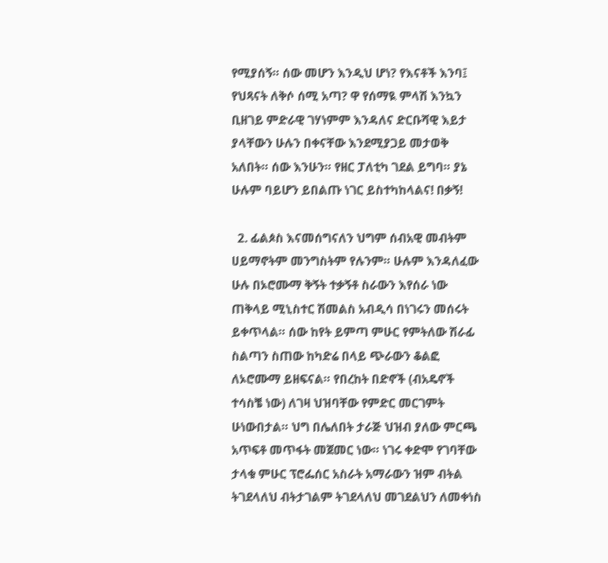የሚያሰኝ። ሰው መሆን እንዲህ ሆነ? የእናቶች እንባ፤ የህጻናት ለቅሶ ሰሚ አጣ? ዋ የሰማዪ ምላሽ እንኳን ቢዘገይ ምድራዊ ገሃነምም እንዳለና ድርቡሻዊ እይታ ያላቸውን ሁሉን በቀናቸው እንደሚያጋይ መታወቅ አለበት። ሰው እንሁን። የዘር ፓለቲካ ገደል ይግባ። ያኔ ሁሉም ባይሆን ይበልጡ ነገር ይስተካከላልና! በቃኝ!

  2. ፊልጶስ እናመሰግናለን ህግም ሰብአዊ መብትም ሀይማኖትም መንግስትም የሉንም። ሁሉም እንዳለፈው ሁሉ በኦሮሙማ ቅኝት ተቃኝቶ ስራውን እየሰራ ነው ጠቅላይ ሚኒስተር ሽመልስ አብዲሳ በነገሩን መሰሩት ይቀጥላል። ሰው ከየት ይምጣ ምሁር የምትለው ሽራፊ ስልጣን ስጠው ከካድሬ በላይ ጭራውን ቆልፎ ለኦሮሙማ ይዘፍናል። የበረከት በድኖች (ብአዴኖች ተሳስቼ ነው) ለገዛ ህዝባቸው የምድር መርገምት ሁነውበታል። ህግ በሌለበት ታራጅ ህዝብ ያለው ምርጫ አጥፍቶ መጥፋት መጀመር ነው። ነገሩ ቀድሞ የገባቸው ታላቁ ምሁር ፕሮፌሰር አስራት አማራውን ዝም ብትል ትገደላለህ ብትታገልም ትገደላለህ መገደልህን ለመቀነስ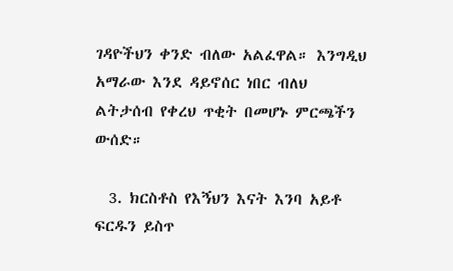ገዳዮችህን ቀንድ ብለው አልፈዋል። እንግዲህ አማራው እንደ ዳይኖሰር ነበር ብለህ ልትታሰብ የቀረህ ጥቂት በመሆኑ ምርጫችን ውሰድ።

  3. ክርስቶስ የእኝህን እናት እንባ አይቶ ፍርዱን ይስጥ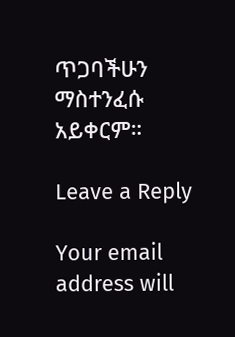ጥጋባችሁን ማስተንፈሱ አይቀርም።

Leave a Reply

Your email address will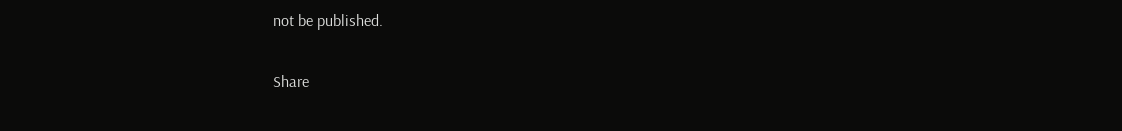not be published.

Share